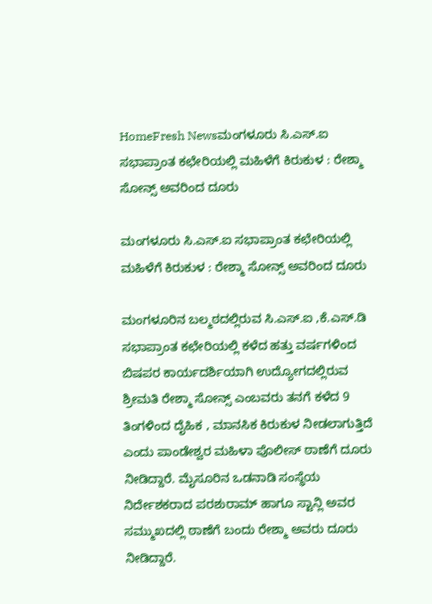HomeFresh Newsಮಂಗಳೂರು ಸಿ.ಎಸ್.ಐ ಸಭಾಪ್ರಾಂತ ಕಛೇರಿಯಲ್ಲಿ ಮಹಿಳೆಗೆ ಕಿರುಕುಳ : ರೇಶ್ಮಾ ಸೋನ್ಸ್ ಅವರಿಂದ ದೂರು

ಮಂಗಳೂರು ಸಿ.ಎಸ್.ಐ ಸಭಾಪ್ರಾಂತ ಕಛೇರಿಯಲ್ಲಿ ಮಹಿಳೆಗೆ ಕಿರುಕುಳ : ರೇಶ್ಮಾ ಸೋನ್ಸ್ ಅವರಿಂದ ದೂರು

ಮಂಗಳೂರಿನ ಬಲ್ಮಠದಲ್ಲಿರುವ ಸಿ.ಎಸ್.ಐ ,ಕೆ.ಎಸ್.ಡಿ ಸಭಾಪ್ರಾಂತ ಕಛೇರಿಯಲ್ಲಿ ಕಳೆದ ಹತ್ತು ವರ್ಷಗಳಿಂದ ಬಿಷಪರ ಕಾರ್ಯದರ್ಶಿಯಾಗಿ ಉದ್ಯೋಗದಲ್ಲಿರುವ ಶ್ರೀಮತಿ ರೇಶ್ಮಾ ಸೋನ್ಸ್ ಎಂಬವರು ತನಗೆ ಕಳೆದ 9 ತಿಂಗಳಿಂದ ದೈಹಿಕ , ಮಾನಸಿಕ ಕಿರುಕುಳ ನೀಡಲಾಗುತ್ತಿದೆ ಎಂದು ಪಾಂಡೇಶ್ವರ ಮಹಿಳಾ ಪೊಲೀಸ್ ಠಾಣೆಗೆ ದೂರು ನೀಡಿದ್ದಾರೆ. ಮೈಸೂರಿನ ಒಡನಾಡಿ ಸಂಸ್ಥೆಯ ನಿರ್ದೇಶಕರಾದ ಪರಶುರಾಮ್ ಹಾಗೂ ಸ್ಟಾನ್ಲಿ ಅವರ ಸಮ್ಮುಖದಲ್ಲಿ ಠಾಣೆಗೆ ಬಂದು ರೇಶ್ಮಾ ಅವರು ದೂರು ನೀಡಿದ್ದಾರೆ.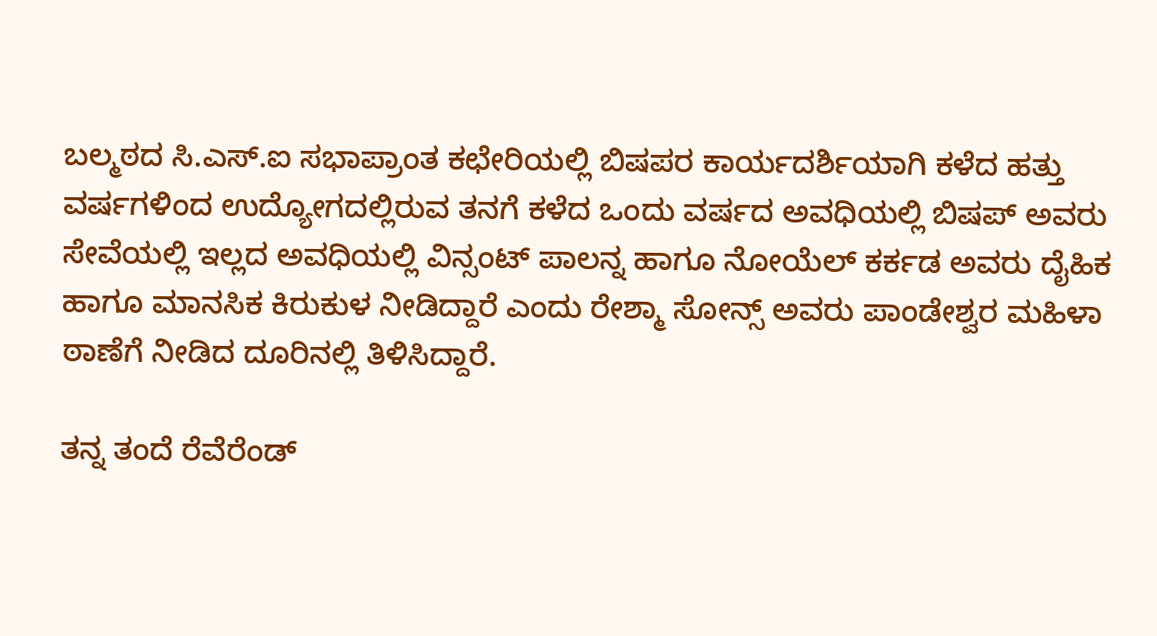ಬಲ್ಮಠದ ಸಿ.ಎಸ್.ಐ ಸಭಾಪ್ರಾಂತ ಕಛೇರಿಯಲ್ಲಿ ಬಿಷಪರ ಕಾರ್ಯದರ್ಶಿಯಾಗಿ ಕಳೆದ ಹತ್ತು ವರ್ಷಗಳಿಂದ ಉದ್ಯೋಗದಲ್ಲಿರುವ ತನಗೆ ಕಳೆದ ಒಂದು ವರ್ಷದ ಅವಧಿಯಲ್ಲಿ ಬಿಷಪ್ ಅವರು ಸೇವೆಯಲ್ಲಿ ಇಲ್ಲದ ಅವಧಿಯಲ್ಲಿ ವಿನ್ಸಂಟ್ ಪಾಲನ್ನ ಹಾಗೂ ನೋಯೆಲ್ ಕರ್ಕಡ ಅವರು ದೈಹಿಕ ಹಾಗೂ ಮಾನಸಿಕ ಕಿರುಕುಳ ನೀಡಿದ್ದಾರೆ ಎಂದು ರೇಶ್ಮಾ ಸೋನ್ಸ್ ಅವರು ಪಾಂಡೇಶ್ವರ ಮಹಿಳಾ ಠಾಣೆಗೆ ನೀಡಿದ ದೂರಿನಲ್ಲಿ ತಿಳಿಸಿದ್ದಾರೆ.

ತನ್ನ ತಂದೆ ರೆವೆರೆಂಡ್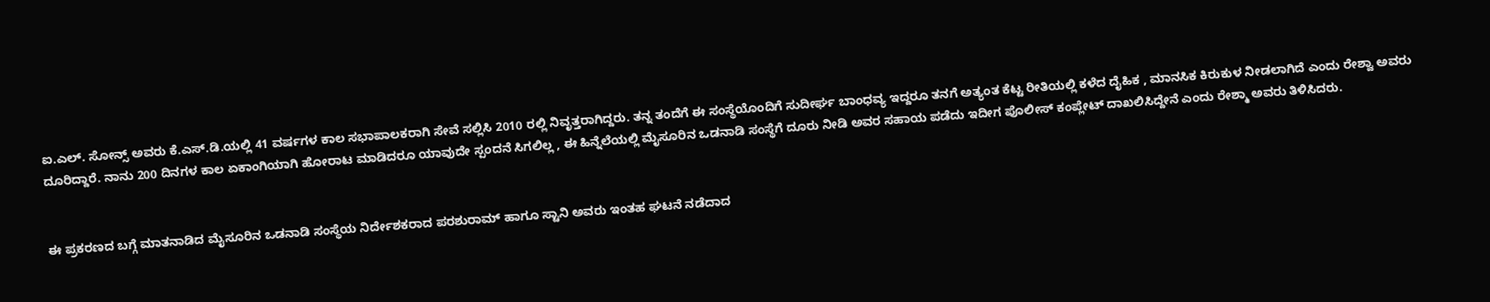ಐ.ಎಲ್. ಸೋನ್ಸ್ ಅವರು ಕೆ.ಎಸ್.ಡಿ.ಯಲ್ಲಿ 41 ವರ್ಷಗಳ ಕಾಲ ಸಭಾಪಾಲಕರಾಗಿ ಸೇವೆ ಸಲ್ಲಿಸಿ 2010 ರಲ್ಲಿ ನಿವೃತ್ತರಾಗಿದ್ದರು. ತನ್ನ ತಂದೆಗೆ ಈ ಸಂಸ್ಥೆಯೊಂದಿಗೆ ಸುದೀರ್ಘ ಬಾಂಧವ್ಯ ಇದ್ದರೂ ತನಗೆ ಅತ್ಯಂತ ಕೆಟ್ಟ ರೀತಿಯಲ್ಲಿ ಕಳೆದ ದೈಹಿಕ , ಮಾನಸಿಕ ಕಿರುಕುಳ ನೀಡಲಾಗಿದೆ ಎಂದು ರೇಶ್ವಾ ಅವರು ದೂರಿದ್ದಾರೆ. ನಾನು 200 ದಿನಗಳ ಕಾಲ ಏಕಾಂಗಿಯಾಗಿ ಹೋರಾಟ ಮಾಡಿದರೂ ಯಾವುದೇ ಸ್ಪಂದನೆ ಸಿಗಲಿಲ್ಲ , ಈ ಹಿನ್ನೆಲೆಯಲ್ಲಿ ಮೈಸೂರಿನ ಒಡನಾಡಿ ಸಂಸ್ಥೆಗೆ ದೂರು ನೀಡಿ ಅವರ ಸಹಾಯ ಪಡೆದು ಇದೀಗ ಪೊಲೀಸ್ ಕಂಪ್ಲೇಟ್ ದಾಖಲಿಸಿದ್ದೇನೆ ಎಂದು ರೇಶ್ಮಾ ಅವರು ತಿಳಿಸಿದರು.


ಈ ಪ್ರಕರಣದ ಬಗ್ಗೆ ಮಾತನಾಡಿದ ಮೈಸೂರಿನ ಒಡನಾಡಿ ಸಂಸ್ಥೆಯ ನಿರ್ದೇಶಕರಾದ ಪರಶುರಾಮ್ ಹಾಗೂ ಸ್ಟಾನಿ ಅವರು ಇಂತಹ ಘಟನೆ ನಡೆದಾದ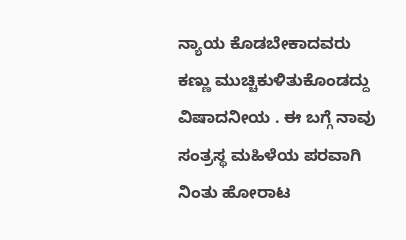ನ್ಯಾಯ ಕೊಡಬೇಕಾದವರು ಕಣ್ಣು ಮುಚ್ಚಿಕುಳಿತುಕೊಂಡದ್ದು ವಿಷಾದನೀಯ . ಈ ಬಗ್ಗೆ ನಾವು ಸಂತ್ರಸ್ಥ ಮಹಿಳೆಯ ಪರವಾಗಿ ನಿಂತು ಹೋರಾಟ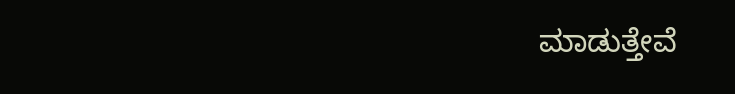ಮಾಡುತ್ತೇವೆ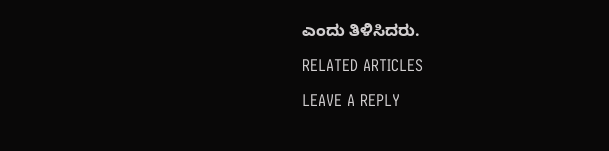ಎಂದು ತಿಳಿಸಿದರು.

RELATED ARTICLES

LEAVE A REPLY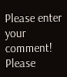Please enter your comment!
Please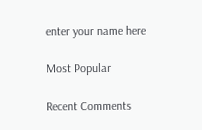enter your name here

Most Popular

Recent Comments